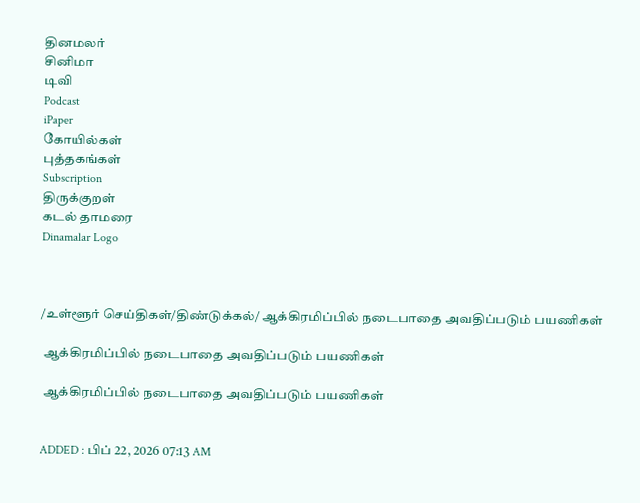தினமலர்
சினிமா
டிவி
Podcast
iPaper
கோயில்கள்
புத்தகங்கள்
Subscription
திருக்குறள்
கடல் தாமரை
Dinamalar Logo



/உள்ளூர் செய்திகள்/திண்டுக்கல்/ ஆக்கிரமிப்பில் நடைபாதை அவதிப்படும் பயணிகள்

 ஆக்கிரமிப்பில் நடைபாதை அவதிப்படும் பயணிகள்

 ஆக்கிரமிப்பில் நடைபாதை அவதிப்படும் பயணிகள்


ADDED : பிப் 22, 2026 07:13 AM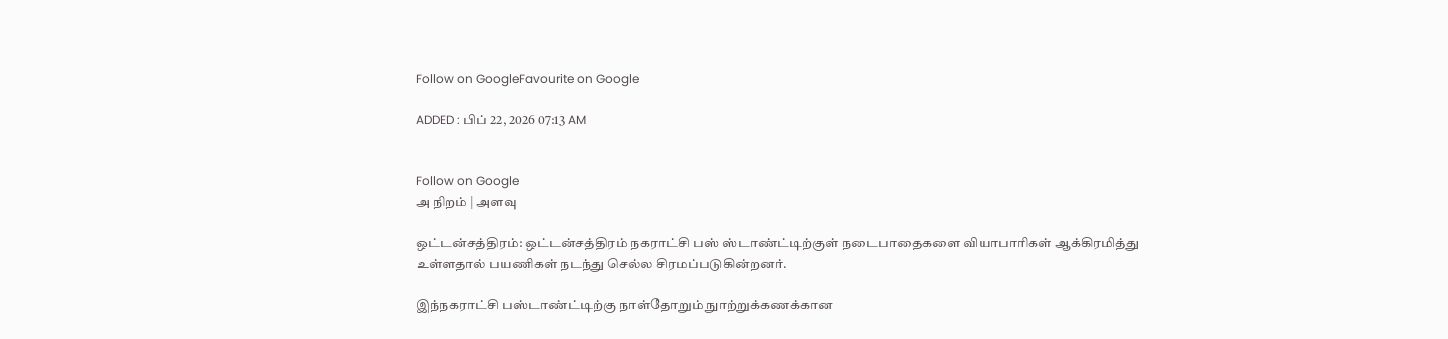Follow on GoogleFavourite on Google

ADDED : பிப் 22, 2026 07:13 AM


Follow on Google
அ நிறம் | அளவு

ஒட்டன்சத்திரம்: ஒட்டன்சத்திரம் நகராட்சி பஸ் ஸ்டாண்ட்டிற்குள் நடைபாதைகளை வியாபாரிகள் ஆக்கிரமித்து உள்ளதால் பயணிகள் நடந்து செல்ல சிரமப்படுகின்றனர்.

இந்நகராட்சி பஸ்டாண்ட்டிற்கு நாள்தோறும் நுாற்றுக்கணக்கான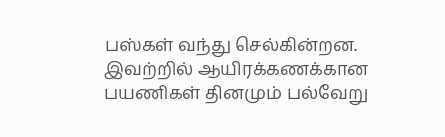பஸ்கள் வந்து செல்கின்றன. இவற்றில் ஆயிரக்கணக்கான பயணிகள் தினமும் பல்வேறு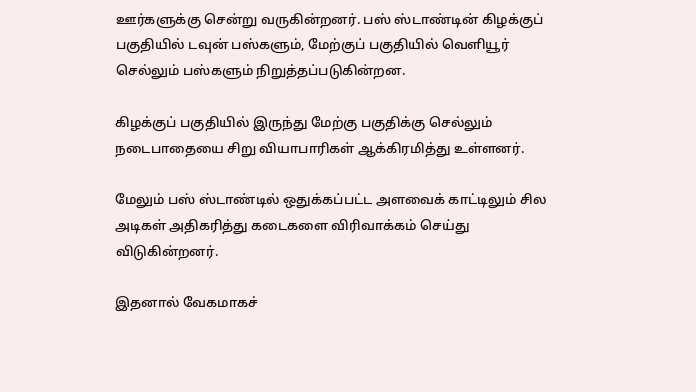ஊர்களுக்கு சென்று வருகின்றனர். பஸ் ஸ்டாண்டின் கிழக்குப் பகுதியில் டவுன் பஸ்களும், மேற்குப் பகுதியில் வெளியூர் செல்லும் பஸ்களும் நிறுத்தப்படுகின்றன.

கிழக்குப் பகுதியில் இருந்து மேற்கு பகுதிக்கு செல்லும் நடைபாதையை சிறு வியாபாரிகள் ஆக்கிரமித்து உள்ளனர்.

மேலும் பஸ் ஸ்டாண்டில் ஒதுக்கப்பட்ட அளவைக் காட்டிலும் சில அடிகள் அதிகரித்து கடைகளை விரிவாக்கம் செய்து விடுகின்றனர்.

இதனால் வேகமாகச்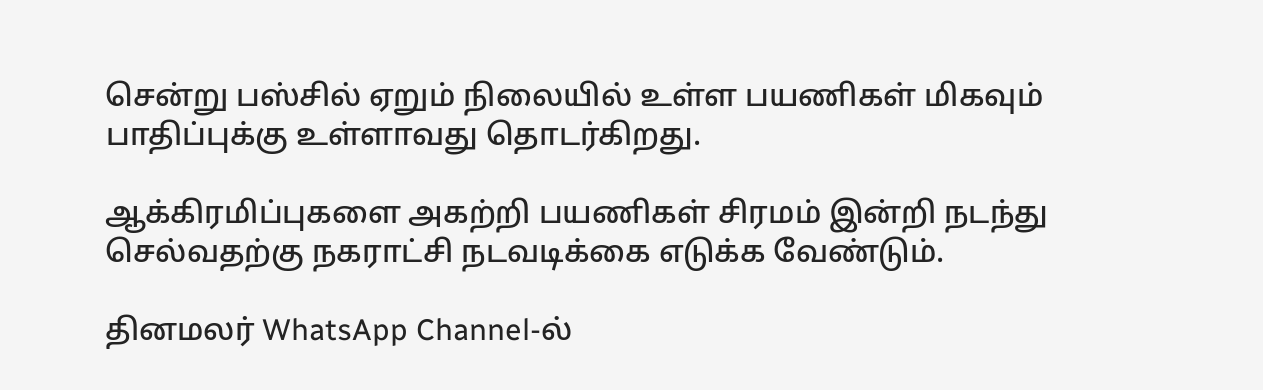சென்று பஸ்சில் ஏறும் நிலையில் உள்ள பயணிகள் மிகவும் பாதிப்புக்கு உள்ளாவது தொடர்கிறது.

ஆக்கிரமிப்புகளை அகற்றி பயணிகள் சிரமம் இன்றி நடந்து செல்வதற்கு நகராட்சி நடவடிக்கை எடுக்க வேண்டும்.

தினமலர் WhatsApp Channel-ல்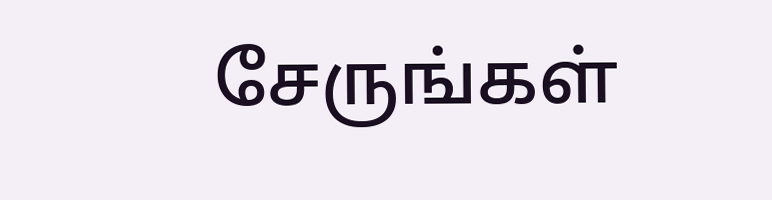சேருங்கள்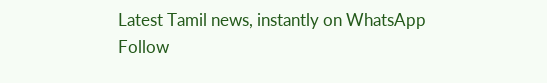Latest Tamil news, instantly on WhatsApp
Follow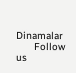Dinamalar
      Follow us